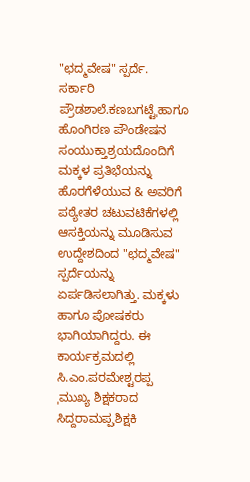"ಛದ್ಮವೇಷ" ಸ್ಪರ್ದೆ.
ಸರ್ಕಾರಿ ಪ್ರೌಡಶಾಲೆ.ಕಣಬಗಟ್ಟೆˌಹಾಗೂ ಹೊಂಗಿರಣ ಪೌಂಡೇಷನ ಸಂಯುಕ್ತಾಶ್ರಯದೊಂದಿಗೆ ಮಕ್ಕಳ ಪ್ರತಿಭೆಯನ್ನು ಹೊರಗೆಳೆಯುವ & ಅವರಿಗೆ ಪಠ್ಯೇತರ ಚಟುವಟಿಕೆಗಳಲ್ಲಿ ಆಸಕ್ತಿಯನ್ನು ಮೂಡಿಸುವ ಉದ್ದೇಶದಿಂದ "ಛದ್ಮವೇಷ" ಸ್ಪರ್ದೆಯನ್ನು
ಏರ್ಪಡಿಸಲಾಗಿತ್ತು. ಮಕ್ಕಳು ಹಾಗೂ ಪೋಷಕರು ಭಾಗಿಯಾಗಿದ್ದರು. ಈ ಕಾರ್ಯಕ್ರಮದಲ್ಲಿ ಸಿ.ಎಂ.ಪರಮೇಶ್ಟರಪ್ಪ ˌಮುಖ್ಯ ಶಿಕ್ಷಕರಾದ ಸಿದ್ದರಾಮಪ್ಪˌಶಿಕ್ಷಕಿ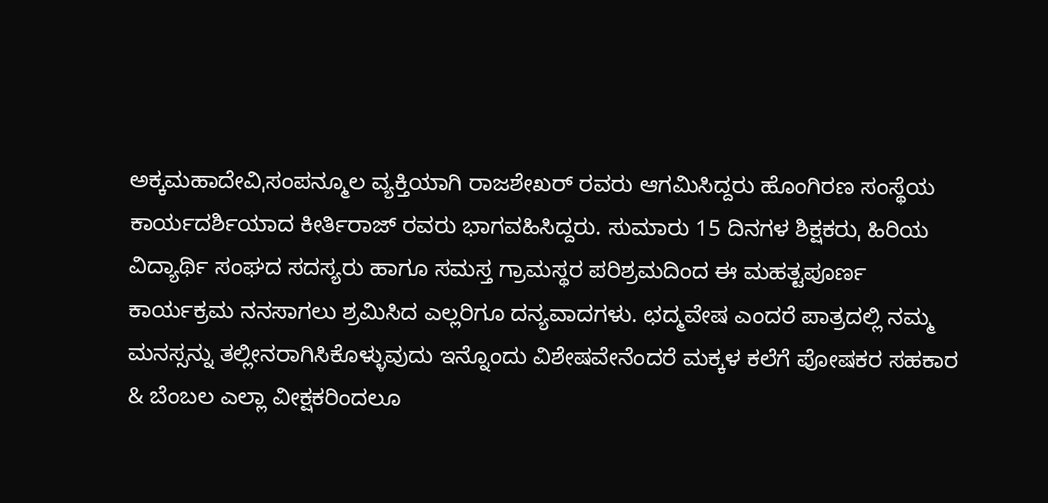ಅಕ್ಕಮಹಾದೇವಿˌಸಂಪನ್ಮೂಲ ವ್ಯಕ್ತಿಯಾಗಿ ರಾಜಶೇಖರ್ ರವರು ಆಗಮಿಸಿದ್ದರು ಹೊಂಗಿರಣ ಸಂಸ್ಥೆಯ ಕಾರ್ಯದರ್ಶಿಯಾದ ಕೀರ್ತಿರಾಜ್ ರವರು ಭಾಗವಹಿಸಿದ್ದರು. ಸುಮಾರು 15 ದಿನಗಳ ಶಿಕ್ಷಕರುˌ ಹಿರಿಯ ವಿದ್ಯಾರ್ಥಿ ಸಂಘದ ಸದಸ್ಯರು ಹಾಗೂ ಸಮಸ್ತ ಗ್ರಾಮಸ್ಥರ ಪರಿಶ್ರಮದಿಂದ ಈ ಮಹತ್ಟಪೂರ್ಣ ಕಾರ್ಯಕ್ರಮ ನನಸಾಗಲು ಶ್ರಮಿಸಿದ ಎಲ್ಲರಿಗೂ ದನ್ಯವಾದಗಳು. ಛದ್ಮವೇಷ ಎಂದರೆ ಪಾತ್ರದಲ್ಲಿ ನಮ್ಮ ಮನಸ್ಸನ್ನು ತಲ್ಲೀನರಾಗಿಸಿಕೊಳ್ಳುವುದು ಇನ್ನೊಂದು ವಿಶೇಷವೇನೆಂದರೆ ಮಕ್ಕಳ ಕಲೆಗೆ ಪೋಷಕರ ಸಹಕಾರ & ಬೆಂಬಲ ಎಲ್ಲಾ ವೀಕ್ಷಕರಿಂದಲೂ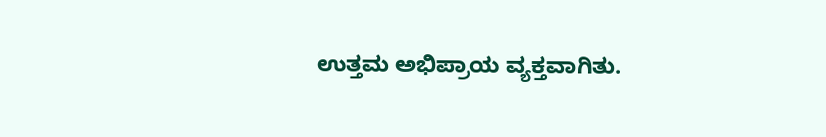ಉತ್ತಮ ಅಭಿಪ್ರಾಯ ವ್ಯಕ್ತವಾಗಿತು.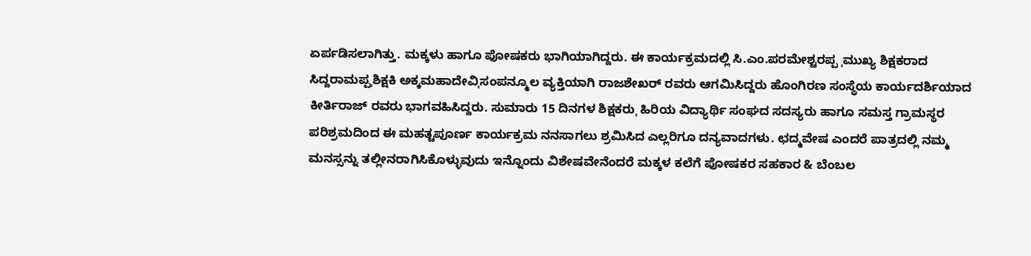ಏರ್ಪಡಿಸಲಾಗಿತ್ತು. ಮಕ್ಕಳು ಹಾಗೂ ಪೋಷಕರು ಭಾಗಿಯಾಗಿದ್ದರು. ಈ ಕಾರ್ಯಕ್ರಮದಲ್ಲಿ ಸಿ.ಎಂ.ಪರಮೇಶ್ಟರಪ್ಪ ˌಮುಖ್ಯ ಶಿಕ್ಷಕರಾದ ಸಿದ್ದರಾಮಪ್ಪˌಶಿಕ್ಷಕಿ ಅಕ್ಕಮಹಾದೇವಿˌಸಂಪನ್ಮೂಲ ವ್ಯಕ್ತಿಯಾಗಿ ರಾಜಶೇಖರ್ ರವರು ಆಗಮಿಸಿದ್ದರು ಹೊಂಗಿರಣ ಸಂಸ್ಥೆಯ ಕಾರ್ಯದರ್ಶಿಯಾದ ಕೀರ್ತಿರಾಜ್ ರವರು ಭಾಗವಹಿಸಿದ್ದರು. ಸುಮಾರು 15 ದಿನಗಳ ಶಿಕ್ಷಕರುˌ ಹಿರಿಯ ವಿದ್ಯಾರ್ಥಿ ಸಂಘದ ಸದಸ್ಯರು ಹಾಗೂ ಸಮಸ್ತ ಗ್ರಾಮಸ್ಥರ ಪರಿಶ್ರಮದಿಂದ ಈ ಮಹತ್ಟಪೂರ್ಣ ಕಾರ್ಯಕ್ರಮ ನನಸಾಗಲು ಶ್ರಮಿಸಿದ ಎಲ್ಲರಿಗೂ ದನ್ಯವಾದಗಳು. ಛದ್ಮವೇಷ ಎಂದರೆ ಪಾತ್ರದಲ್ಲಿ ನಮ್ಮ ಮನಸ್ಸನ್ನು ತಲ್ಲೀನರಾಗಿಸಿಕೊಳ್ಳುವುದು ಇನ್ನೊಂದು ವಿಶೇಷವೇನೆಂದರೆ ಮಕ್ಕಳ ಕಲೆಗೆ ಪೋಷಕರ ಸಹಕಾರ & ಬೆಂಬಲ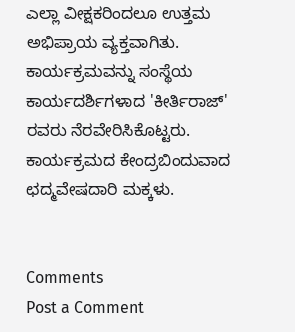ಎಲ್ಲಾ ವೀಕ್ಷಕರಿಂದಲೂ ಉತ್ತಮ ಅಭಿಪ್ರಾಯ ವ್ಯಕ್ತವಾಗಿತು.
ಕಾರ್ಯಕ್ರಮವನ್ನು ಸಂಸ್ಥೆಯ ಕಾರ್ಯದರ್ಶಿಗಳಾದ 'ಕೀರ್ತಿರಾಜ್' ರವರು ನೆರವೇರಿಸಿಕೊಟ್ಟರು.
ಕಾರ್ಯಕ್ರಮದ ಕೇಂದ್ರಬಿಂದುವಾದ ಛದ್ಮವೇಷದಾರಿ ಮಕ್ಕಳು.


Comments
Post a Comment